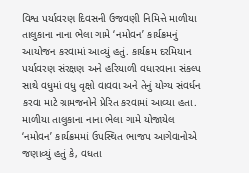વિશ્વ પર્યાવરણ દિવસની ઉજવણી નિમિત્તે માળીયા તાલુકાના નાના ભેલા ગામે ‘નમોવન’ કાર્યક્રમનું આયોજન કરવામાં આવ્યું હતું. કાર્યક્રમ દરમિયાન પર્યાવરણ સંરક્ષણ અને હરિયાળી વધારવાના સંકલ્પ સાથે વધુમાં વધુ વૃક્ષો વાવવા અને તેનું યોગ્ય સંવર્ધન કરવા માટે ગ્રામજનોને પ્રેરિત કરવામાં આવ્યા હતા.
માળીયા તાલુકાના નાના ભેલા ગામે યોજાયેલ ‘નમોવન’ કાર્યક્રમમાં ઉપસ્થિત ભાજપ આગેવાનોએ જણાવ્યું હતું કે, વધતા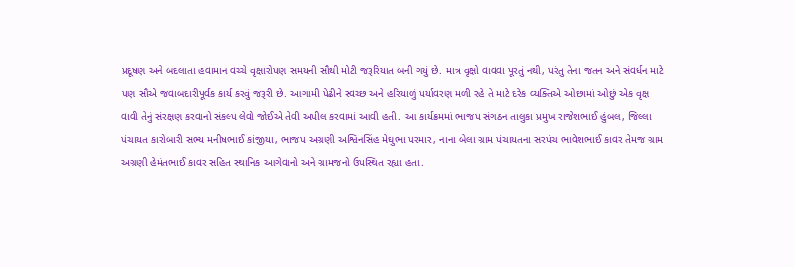પ્રદૂષણ અને બદલાતા હવામાન વચ્ચે વૃક્ષારોપણ સમયની સૌથી મોટી જરૂરિયાત બની ગયું છે. માત્ર વૃક્ષો વાવવા પૂરતું નથી, પરંતુ તેના જતન અને સંવર્ધન માટે પણ સૌએ જવાબદારીપૂર્વક કાર્ય કરવું જરૂરી છે. આગામી પેઢીને સ્વચ્છ અને હરિયાળું પર્યાવરણ મળી રહે તે માટે દરેક વ્યક્તિએ ઓછામાં ઓછું એક વૃક્ષ વાવી તેનું સંરક્ષણ કરવાનો સંકલ્પ લેવો જોઈએ તેવી અપીલ કરવામાં આવી હતી. આ કાર્યક્રમમાં ભાજપ સંગઠન તાલુકા પ્રમુખ રાજેશભાઈ હુંબલ, જિલ્લા પંચાયત કારોબારી સભ્ય મનીષભાઈ કાંજીયા, ભાજપ અગ્રણી અશ્વિનસિંહ મેઘુભા પરમાર, નાના બેલા ગ્રામ પંચાયતના સરપંચ ભાવેશભાઈ કાવર તેમજ ગ્રામ અગ્રણી હેમંતભાઈ કાવર સહિત સ્થાનિક આગેવાનો અને ગ્રામજનો ઉપસ્થિત રહ્યા હતા.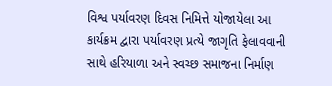વિશ્વ પર્યાવરણ દિવસ નિમિત્તે યોજાયેલા આ કાર્યક્રમ દ્વારા પર્યાવરણ પ્રત્યે જાગૃતિ ફેલાવવાની સાથે હરિયાળા અને સ્વચ્છ સમાજના નિર્માણ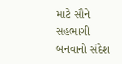માટે સૌને સહભાગી બનવાનો સંદેશ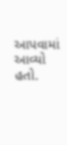આપવામાં આવ્યો હતો.